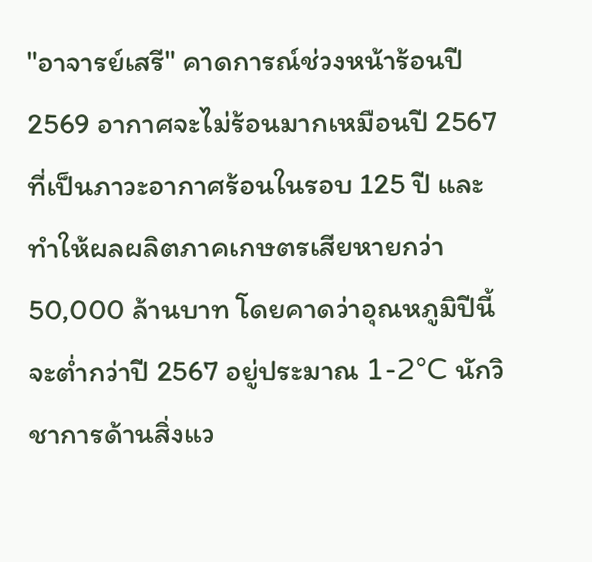"อาจารย์เสรี" คาดการณ์ช่วงหน้าร้อนปี 2569 อากาศจะไม่ร้อนมากเหมือนปี 2567 ที่เป็นภาวะอากาศร้อนในรอบ 125 ปี และทำให้ผลผลิตภาคเกษตรเสียหายกว่า 50,000 ล้านบาท โดยคาดว่าอุณหภูมิปีนี้จะต่ำกว่าปี 2567 อยู่ประมาณ 1-2°C นักวิชาการด้านสิ่งแว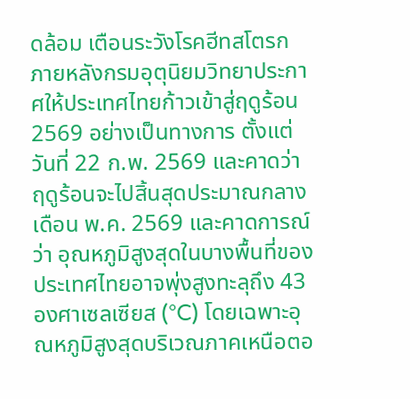ดล้อม เตือนระวังโรคฮีทสโตรก
ภายหลังกรมอุตุนิยมวิทยาประกาศให้ประเทศไทยก้าวเข้าสู่ฤดูร้อน 2569 อย่างเป็นทางการ ตั้งแต่วันที่ 22 ก.พ. 2569 และคาดว่าฤดูร้อนจะไปสิ้นสุดประมาณกลางเดือน พ.ค. 2569 และคาดการณ์ว่า อุณหภูมิสูงสุดในบางพื้นที่ของประเทศไทยอาจพุ่งสูงทะลุถึง 43 องศาเซลเซียส (°C) โดยเฉพาะอุณหภูมิสูงสุดบริเวณภาคเหนือตอ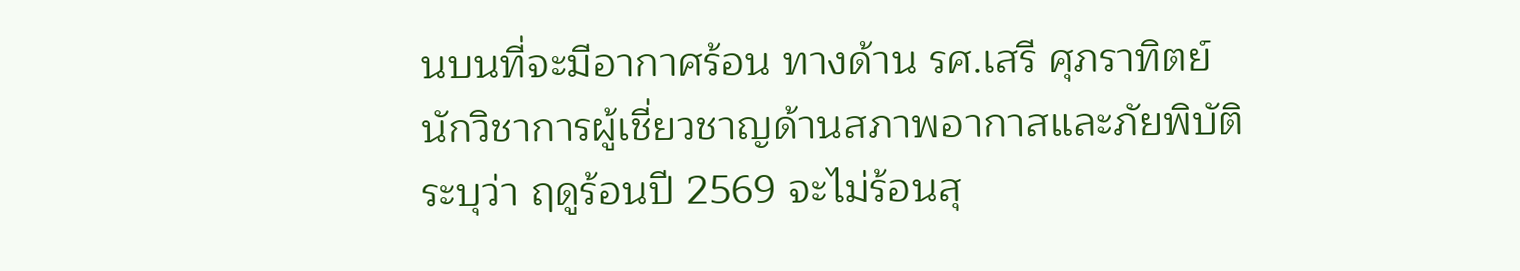นบนที่จะมีอากาศร้อน ทางด้าน รศ.เสรี ศุภราทิตย์ นักวิชาการผู้เชี่ยวชาญด้านสภาพอากาสและภัยพิบัติ ระบุว่า ฤดูร้อนปี 2569 จะไม่ร้อนสุ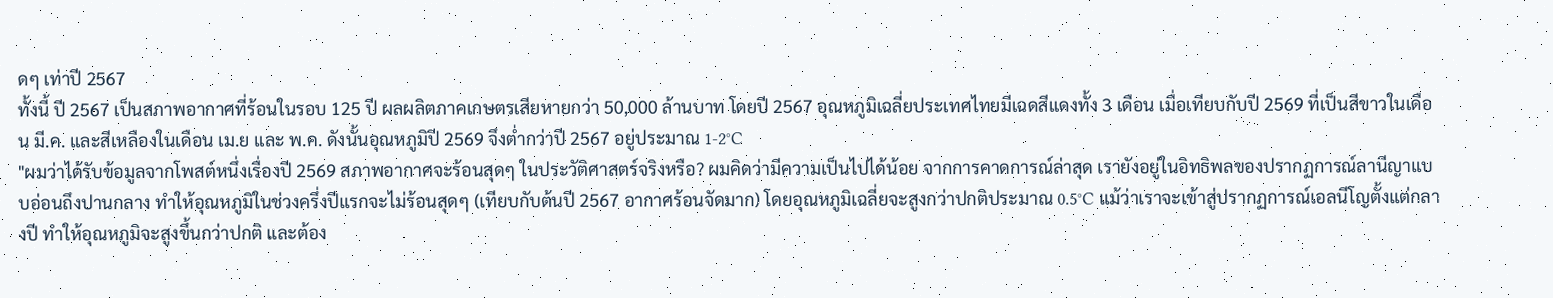ดๆ เท่าปี 2567
ทั้งนี้ ปี 2567 เป็นสภาพอากาศที่ร้อนในรอบ 125 ปี ผลผลิตภาคเกษตรเสียหายกว่า 50,000 ล้านบาท โดยปี 2567 อุณหภูมิเฉลี่ยประเทศไทยมีเฉดสีแดงทั้ง 3 เดือน เมื่อเทียบกับปี 2569 ที่เป็นสีขาวในเดือน มี.ค. และสีเหลืองในเดือน เม.ย และ พ.ค. ดังนั้นอุณหภูมิปี 2569 จึงต่ำกว่าปี 2567 อยู่ประมาณ 1-2°C
"ผมว่าได้รับข้อมูลจากโพสต์หนึ่งเรื่องปี 2569 สภาพอากาศจะร้อนสุดๆ ในประวัติศาสตร์จริงหรือ? ผมคิดว่ามีความเป็นไปได้น้อย จากการคาดการณ์ล่าสุด เรายังอยู่ในอิทธิพลของปรากฏการณ์ลานีญาแบบอ่อนถึงปานกลาง ทำให้อุณหภูมิในช่วงครึ่งปีแรกจะไม่ร้อนสุดๆ (เทียบกับต้นปี 2567 อากาศร้อนจัดมาก) โดยอุณหภูมิเฉลี่ยจะสูงกว่าปกติประมาณ 0.5°C แม้ว่าเราจะเข้าสู่ปรากฏการณ์เอลนีโญตั้งแต่กลางปี ทำให้อุณหภูมิจะสูงขึ้นกว่าปกติ และต้อง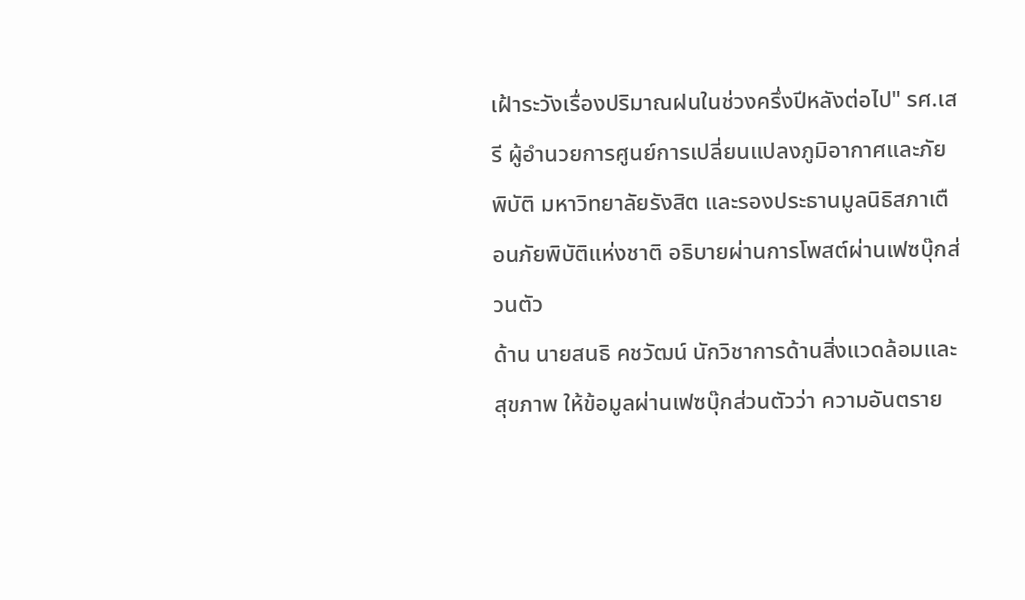เฝ้าระวังเรื่องปริมาณฝนในช่วงครึ่งปีหลังต่อไป" รศ.เสรี ผู้อำนวยการศูนย์การเปลี่ยนแปลงภูมิอากาศและภัยพิบัติ มหาวิทยาลัยรังสิต และรองประธานมูลนิธิสภาเตือนภัยพิบัติแห่งชาติ อธิบายผ่านการโพสต์ผ่านเฟซบุ๊กส่วนตัว
ด้าน นายสนธิ คชวัฒน์ นักวิชาการด้านสิ่งแวดล้อมและสุขภาพ ให้ข้อมูลผ่านเฟซบุ๊กส่วนตัวว่า ความอันตราย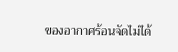ของอากาศร้อนจัดไม่ได้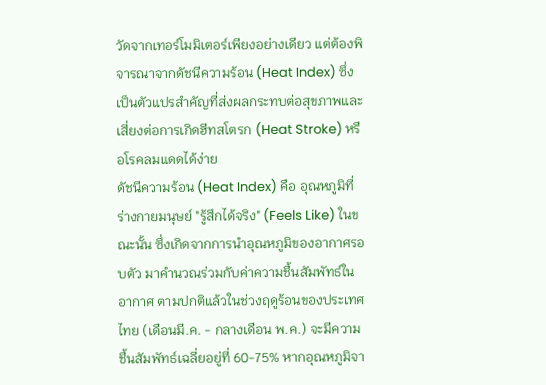วัดจากเทอร์โมมิเตอร์เพียงอย่างเดียว แต่ต้องพิจารณาจากดัชนีความร้อน (Heat Index) ซึ่งเป็นตัวแปรสำคัญที่ส่งผลกระทบต่อสุขภาพและเสี่ยงต่อการเกิดฮีทสโตรก (Heat Stroke) หรือโรคลมแดดได้ง่าย
ดัชนีความร้อน (Heat Index) คือ อุณหภูมิที่ร่างกายมนุษย์ "รู้สึกได้จริง" (Feels Like) ในขณะนั้น ซึ่งเกิดจากการนำอุณหภูมิของอากาศรอบตัว มาคำนวณร่วมกับค่าความชื้นสัมพัทธ์ในอากาศ ตามปกติแล้วในช่วงฤดูร้อนของประเทศไทย (เดือนมี.ค. - กลางเดือน พ.ค.) จะมีความชื้นสัมพัทธ์เฉลี่ยอยู่ที่ 60-75% หากอุณหภูมิจา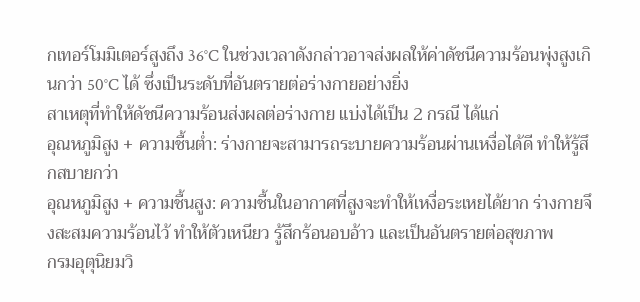กเทอร์โมมิเตอร์สูงถึง 36°C ในช่วงเวลาดังกล่าวอาจส่งผลให้ค่าดัชนีความร้อนพุ่งสูงเกินกว่า 50°C ได้ ซึ่งเป็นระดับที่อันตรายต่อร่างกายอย่างยิ่ง
สาเหตุที่ทำให้ดัชนีความร้อนส่งผลต่อร่างกาย แบ่งได้เป็น 2 กรณี ได้แก่
อุณหภูมิสูง + ความชื้นต่ำ: ร่างกายจะสามารถระบายความร้อนผ่านเหงื่อได้ดี ทำให้รู้สึกสบายกว่า
อุณหภูมิสูง + ความชื้นสูง: ความชื้นในอากาศที่สูงจะทำให้เหงื่อระเหยได้ยาก ร่างกายจึงสะสมความร้อนไว้ ทำให้ตัวเหนียว รู้สึกร้อนอบอ้าว และเป็นอันตรายต่อสุขภาพ
กรมอุตุนิยมวิ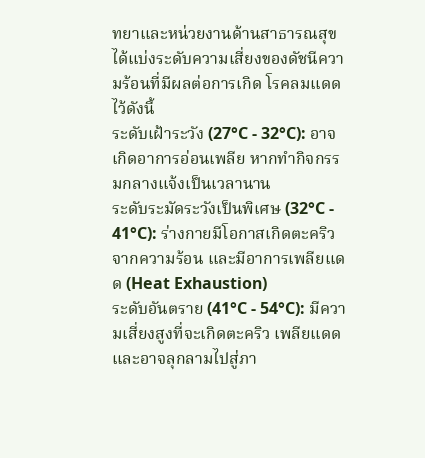ทยาและหน่วยงานด้านสาธารณสุข ได้แบ่งระดับความเสี่ยงของดัชนีความร้อนที่มีผลต่อการเกิด โรคลมแดด ไว้ดังนี้
ระดับเฝ้าระวัง (27°C - 32°C): อาจเกิดอาการอ่อนเพลีย หากทำกิจกรรมกลางแจ้งเป็นเวลานาน
ระดับระมัดระวังเป็นพิเศษ (32°C - 41°C): ร่างกายมีโอกาสเกิดตะคริวจากความร้อน และมีอาการเพลียแดด (Heat Exhaustion)
ระดับอันตราย (41°C - 54°C): มีความเสี่ยงสูงที่จะเกิดตะคริว เพลียแดด และอาจลุกลามไปสู่ภา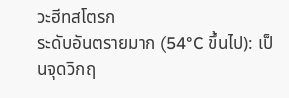วะฮีทสโตรก
ระดับอันตรายมาก (54°C ขึ้นไป): เป็นจุดวิกฤ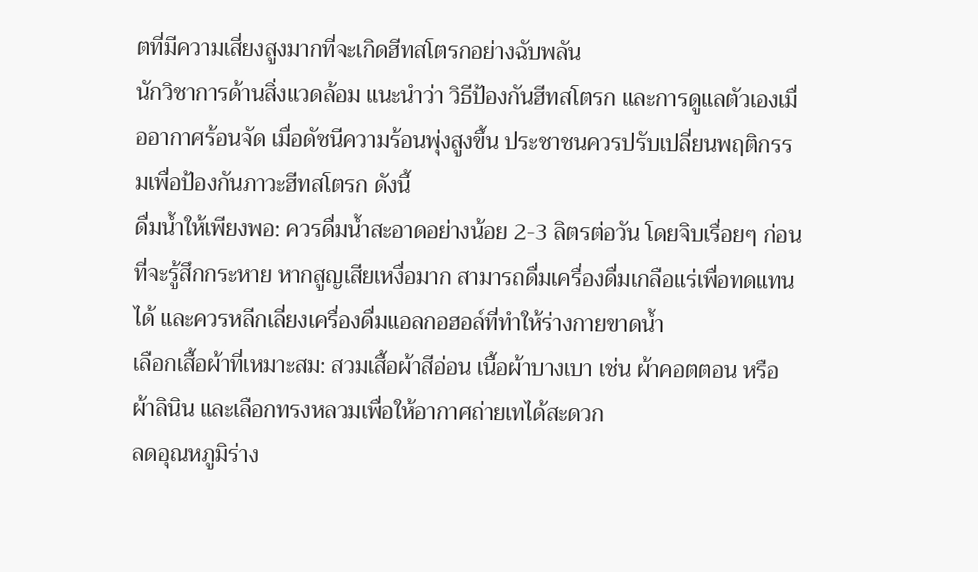ตที่มีความเสี่ยงสูงมากที่จะเกิดฮีทสโตรกอย่างฉับพลัน
นักวิชาการด้านสิ่งแวดล้อม แนะนำว่า วิธีป้องกันฮีทสโตรก และการดูแลตัวเองเมื่ออากาศร้อนจัด เมื่อดัชนีความร้อนพุ่งสูงขึ้น ประชาชนควรปรับเปลี่ยนพฤติกรรมเพื่อป้องกันภาวะฮีทสโตรก ดังนี้
ดื่มน้ำให้เพียงพอ: ควรดื่มน้ำสะอาดอย่างน้อย 2-3 ลิตรต่อวัน โดยจิบเรื่อยๆ ก่อนที่จะรู้สึกกระหาย หากสูญเสียเหงื่อมาก สามารถดื่มเครื่องดื่มเกลือแร่เพื่อทดแทนได้ และควรหลีกเลี่ยงเครื่องดื่มแอลกอฮอล์ที่ทำให้ร่างกายขาดน้ำ
เลือกเสื้อผ้าที่เหมาะสม: สวมเสื้อผ้าสีอ่อน เนื้อผ้าบางเบา เช่น ผ้าคอตตอน หรือผ้าลินิน และเลือกทรงหลวมเพื่อให้อากาศถ่ายเทได้สะดวก
ลดอุณหภูมิร่าง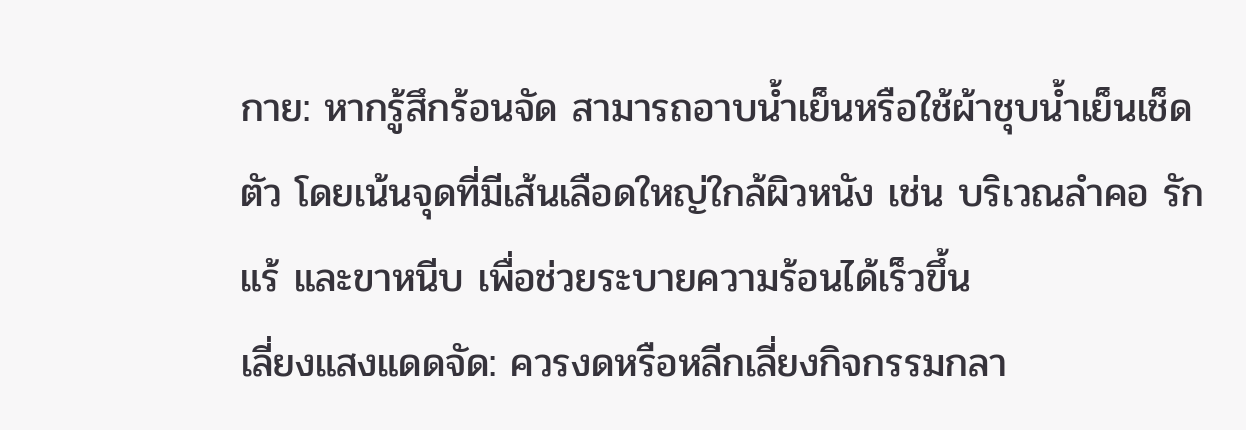กาย: หากรู้สึกร้อนจัด สามารถอาบน้ำเย็นหรือใช้ผ้าชุบน้ำเย็นเช็ดตัว โดยเน้นจุดที่มีเส้นเลือดใหญ่ใกล้ผิวหนัง เช่น บริเวณลำคอ รักแร้ และขาหนีบ เพื่อช่วยระบายความร้อนได้เร็วขึ้น
เลี่ยงแสงแดดจัด: ควรงดหรือหลีกเลี่ยงกิจกรรมกลา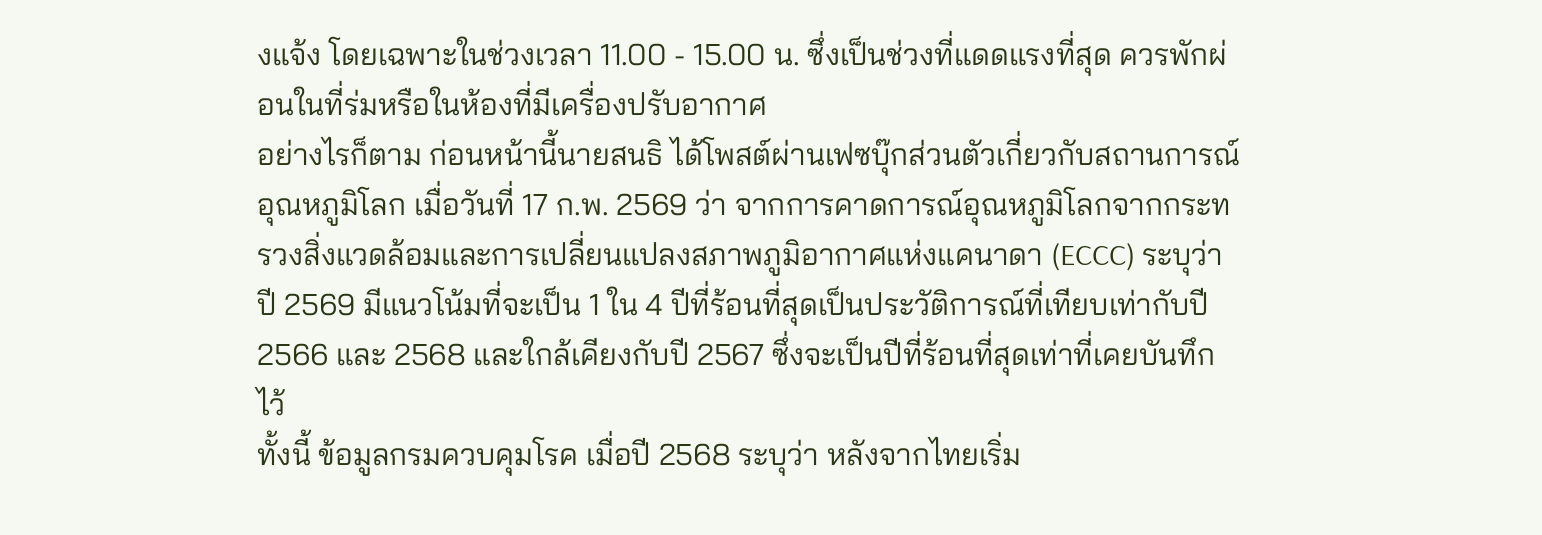งแจ้ง โดยเฉพาะในช่วงเวลา 11.00 - 15.00 น. ซึ่งเป็นช่วงที่แดดแรงที่สุด ควรพักผ่อนในที่ร่มหรือในห้องที่มีเครื่องปรับอากาศ
อย่างไรก็ตาม ก่อนหน้านี้นายสนธิ ได้โพสต์ผ่านเฟซบุ๊กส่วนตัวเกี่ยวกับสถานการณ์อุณหภูมิโลก เมื่อวันที่ 17 ก.พ. 2569 ว่า จากการคาดการณ์อุณหภูมิโลกจากกระทรวงสิ่งแวดล้อมและการเปลี่ยนแปลงสภาพภูมิอากาศแห่งแคนาดา (ECCC) ระบุว่า ปี 2569 มีแนวโน้มที่จะเป็น 1 ใน 4 ปีที่ร้อนที่สุดเป็นประวัติการณ์ที่เทียบเท่ากับปี 2566 และ 2568 และใกล้เคียงกับปี 2567 ซึ่งจะเป็นปีที่ร้อนที่สุดเท่าที่เคยบันทึกไว้
ทั้งนี้ ข้อมูลกรมควบคุมโรค เมื่อปี 2568 ระบุว่า หลังจากไทยเริ่ม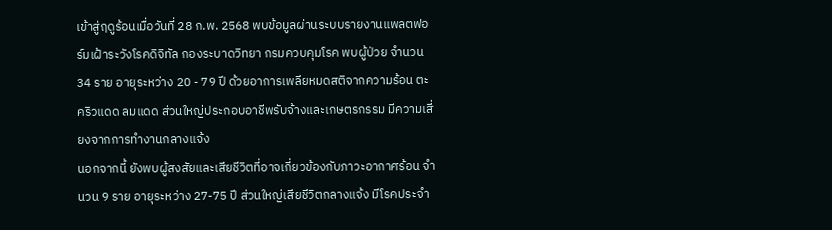เข้าสู่ฤดูร้อนเมื่อวันที่ 28 ก.พ. 2568 พบข้อมูลผ่านระบบรายงานแพลตฟอร์มเฝ้าระวังโรคดิจิทัล กองระบาดวิทยา กรมควบคุมโรค พบผู้ป่วย จำนวน 34 ราย อายุระหว่าง 20 - 79 ปี ด้วยอาการเพลียหมดสติจากความร้อน ตะคริวแดด ลมแดด ส่วนใหญ่ประกอบอาชีพรับจ้างและเกษตรกรรม มีความเสี่ยงจากการทำงานกลางแจ้ง
นอกจากนี้ ยังพบผู้สงสัยและเสียชีวิตที่อาจเกี่ยวข้องกับภาวะอากาศร้อน จำนวน 9 ราย อายุระหว่าง 27-75 ปี ส่วนใหญ่เสียชีวิตกลางแจ้ง มีโรคประจำ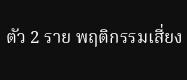ตัว 2 ราย พฤติกรรมเสี่ยง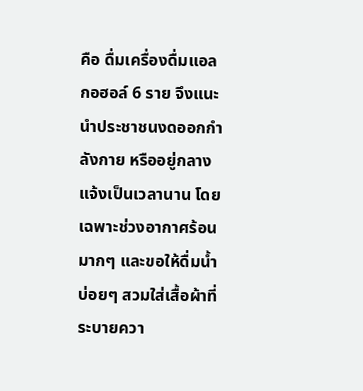คือ ดื่มเครื่องดื่มแอลกอฮอล์ 6 ราย จึงแนะนำประชาชนงดออกกำลังกาย หรืออยู่กลางแจ้งเป็นเวลานาน โดยเฉพาะช่วงอากาศร้อนมากๆ และขอให้ดื่มน้ำบ่อยๆ สวมใส่เสื้อผ้าที่ระบายควา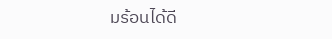มร้อนได้ดี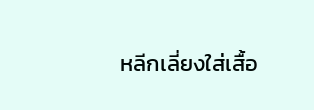หลีกเลี่ยงใส่เสื้อ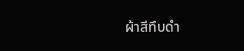ผ้าสีทึบดำ